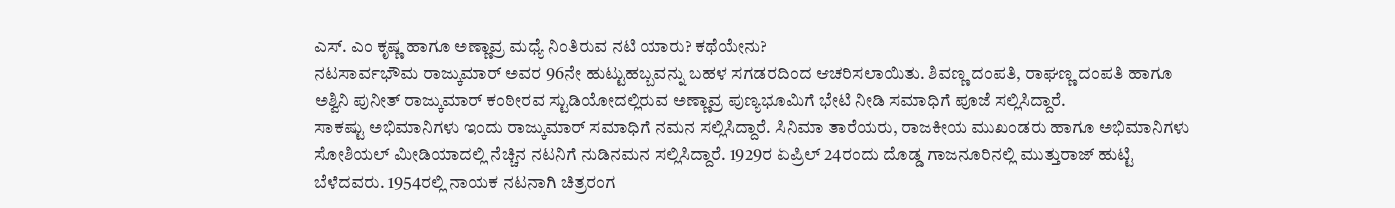ಎಸ್. ಎಂ ಕೃಷ್ಣ ಹಾಗೂ ಅಣ್ಣಾವ್ರ ಮಧ್ಯೆ ನಿಂತಿರುವ ನಟಿ ಯಾರು? ಕಥೆಯೇನು?
ನಟಸಾರ್ವಭೌಮ ರಾಜ್ಕುಮಾರ್ ಅವರ 96ನೇ ಹುಟ್ಟುಹಬ್ಬವನ್ನು ಬಹಳ ಸಗಡರದಿಂದ ಆಚರಿಸಲಾಯಿತು. ಶಿವಣ್ಣ ದಂಪತಿ, ರಾಘಣ್ಣ ದಂಪತಿ ಹಾಗೂ ಅಶ್ವಿನಿ ಪುನೀತ್ ರಾಜ್ಕುಮಾರ್ ಕಂಠೀರವ ಸ್ಟುಡಿಯೋದಲ್ಲಿರುವ ಅಣ್ಣಾವ್ರ ಪುಣ್ಯಭೂಮಿಗೆ ಭೇಟಿ ನೀಡಿ ಸಮಾಧಿಗೆ ಪೂಜೆ ಸಲ್ಲಿಸಿದ್ದಾರೆ.
ಸಾಕಷ್ಟು ಅಭಿಮಾನಿಗಳು ಇಂದು ರಾಜ್ಕುಮಾರ್ ಸಮಾಧಿಗೆ ನಮನ ಸಲ್ಲಿಸಿದ್ದಾರೆ. ಸಿನಿಮಾ ತಾರೆಯರು, ರಾಜಕೀಯ ಮುಖಂಡರು ಹಾಗೂ ಅಭಿಮಾನಿಗಳು ಸೋಶಿಯಲ್ ಮೀಡಿಯಾದಲ್ಲಿ ನೆಚ್ಚಿನ ನಟನಿಗೆ ನುಡಿನಮನ ಸಲ್ಲಿಸಿದ್ದಾರೆ. 1929ರ ಏಪ್ರಿಲ್ 24ರಂದು ದೊಡ್ಡ ಗಾಜನೂರಿನಲ್ಲಿ ಮುತ್ತುರಾಜ್ ಹುಟ್ಟಿ ಬೆಳೆದವರು. 1954ರಲ್ಲಿ ನಾಯಕ ನಟನಾಗಿ ಚಿತ್ರರಂಗ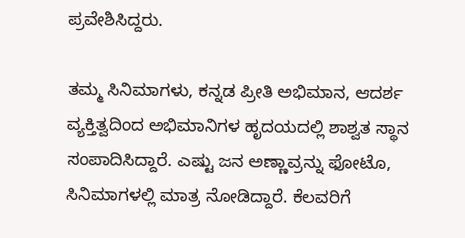ಪ್ರವೇಶಿಸಿದ್ದರು.

ತಮ್ಮ ಸಿನಿಮಾಗಳು, ಕನ್ನಡ ಪ್ರೀತಿ ಅಭಿಮಾನ, ಆದರ್ಶ ವ್ಯಕ್ತಿತ್ವದಿಂದ ಅಭಿಮಾನಿಗಳ ಹೃದಯದಲ್ಲಿ ಶಾಶ್ವತ ಸ್ಥಾನ ಸಂಪಾದಿಸಿದ್ದಾರೆ. ಎಷ್ಟು ಜನ ಅಣ್ಣಾವ್ರನ್ನು ಫೋಟೊ, ಸಿನಿಮಾಗಳಲ್ಲಿ ಮಾತ್ರ ನೋಡಿದ್ದಾರೆ. ಕೆಲವರಿಗೆ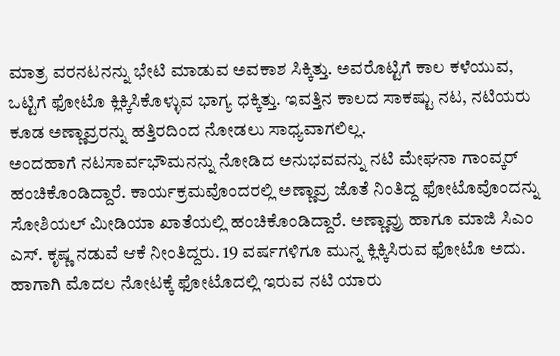ಮಾತ್ರ ವರನಟನನ್ನು ಭೇಟಿ ಮಾಡುವ ಅವಕಾಶ ಸಿಕ್ಕಿತ್ತು. ಅವರೊಟ್ಟಿಗೆ ಕಾಲ ಕಳೆಯುವ, ಒಟ್ಟಿಗೆ ಫೋಟೊ ಕ್ಲಿಕ್ಕಿಸಿಕೊಳ್ಳುವ ಭಾಗ್ಯ ಧಕ್ಕಿತ್ತು. ಇವತ್ತಿನ ಕಾಲದ ಸಾಕಷ್ಟು ನಟ, ನಟಿಯರು ಕೂಡ ಅಣ್ಣಾವ್ರರನ್ನು ಹತ್ತಿರದಿಂದ ನೋಡಲು ಸಾಧ್ಯವಾಗಲಿಲ್ಲ.
ಅಂದಹಾಗೆ ನಟಸಾರ್ವಭೌಮನನ್ನು ನೋಡಿದ ಅನುಭವವನ್ನು ನಟಿ ಮೇಘನಾ ಗಾಂವ್ಕರ್ ಹಂಚಿಕೊಂಡಿದ್ದಾರೆ. ಕಾರ್ಯಕ್ರಮವೊಂದರಲ್ಲಿ ಅಣ್ಣಾವ್ರ ಜೊತೆ ನಿಂತಿದ್ದ ಫೋಟೊವೊಂದನ್ನು ಸೋಶಿಯಲ್ ಮೀಡಿಯಾ ಖಾತೆಯಲ್ಲಿ ಹಂಚಿಕೊಂಡಿದ್ದಾರೆ. ಅಣ್ಣಾವ್ರು ಹಾಗೂ ಮಾಜಿ ಸಿಎಂ ಎಸ್. ಕೃಷ್ಣ ನಡುವೆ ಆಕೆ ನೀಂತಿದ್ದರು. 19 ವರ್ಷಗಳಿಗೂ ಮುನ್ನ ಕ್ಲಿಕ್ಕಿಸಿರುವ ಫೋಟೊ ಅದು. ಹಾಗಾಗಿ ಮೊದಲ ನೋಟಕ್ಕೆ ಫೋಟೊದಲ್ಲಿ ಇರುವ ನಟಿ ಯಾರು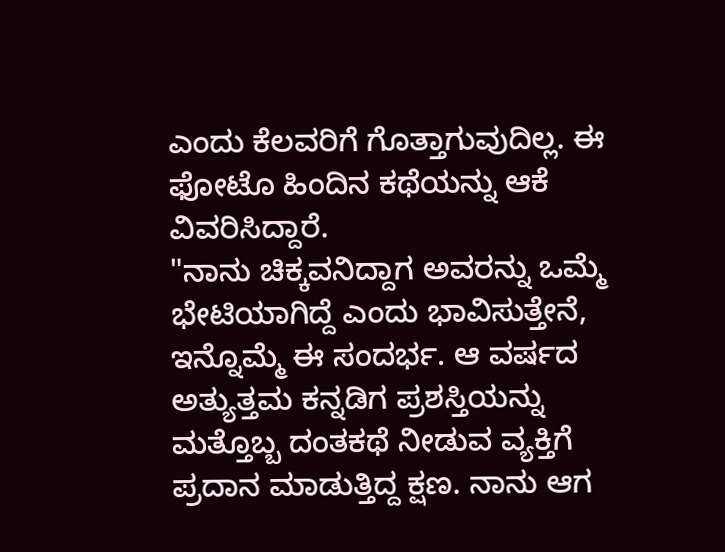ಎಂದು ಕೆಲವರಿಗೆ ಗೊತ್ತಾಗುವುದಿಲ್ಲ. ಈ ಫೋಟೊ ಹಿಂದಿನ ಕಥೆಯನ್ನು ಆಕೆ ವಿವರಿಸಿದ್ದಾರೆ.
"ನಾನು ಚಿಕ್ಕವನಿದ್ದಾಗ ಅವರನ್ನು ಒಮ್ಮೆ ಭೇಟಿಯಾಗಿದ್ದೆ ಎಂದು ಭಾವಿಸುತ್ತೇನೆ, ಇನ್ನೊಮ್ಮೆ ಈ ಸಂದರ್ಭ. ಆ ವರ್ಷದ ಅತ್ಯುತ್ತಮ ಕನ್ನಡಿಗ ಪ್ರಶಸ್ತಿಯನ್ನು ಮತ್ತೊಬ್ಬ ದಂತಕಥೆ ನೀಡುವ ವ್ಯಕ್ತಿಗೆ ಪ್ರದಾನ ಮಾಡುತ್ತಿದ್ದ ಕ್ಷಣ. ನಾನು ಆಗ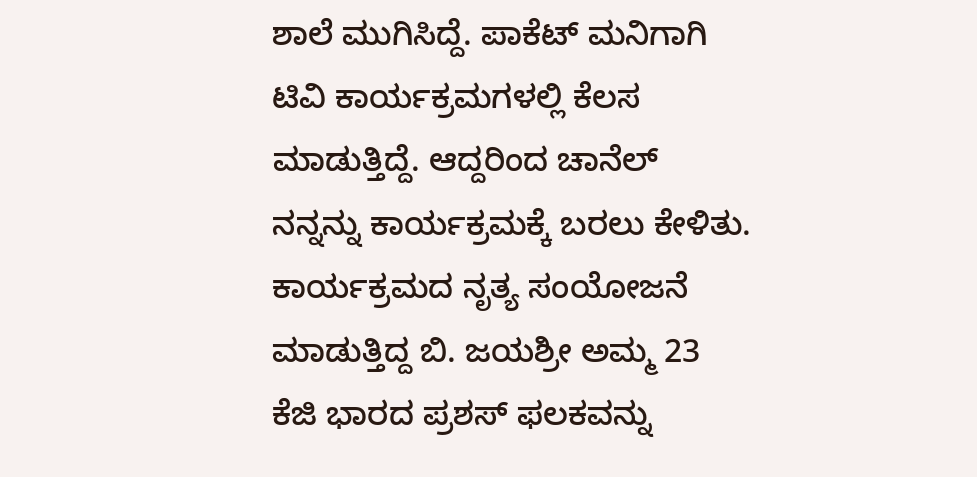ಶಾಲೆ ಮುಗಿಸಿದ್ದೆ. ಪಾಕೆಟ್ ಮನಿಗಾಗಿ ಟಿವಿ ಕಾರ್ಯಕ್ರಮಗಳಲ್ಲಿ ಕೆಲಸ ಮಾಡುತ್ತಿದ್ದೆ. ಆದ್ದರಿಂದ ಚಾನೆಲ್ ನನ್ನನ್ನು ಕಾರ್ಯಕ್ರಮಕ್ಕೆ ಬರಲು ಕೇಳಿತು. ಕಾರ್ಯಕ್ರಮದ ನೃತ್ಯ ಸಂಯೋಜನೆ ಮಾಡುತ್ತಿದ್ದ ಬಿ. ಜಯಶ್ರೀ ಅಮ್ಮ 23 ಕೆಜಿ ಭಾರದ ಪ್ರಶಸ್ ಫಲಕವನ್ನು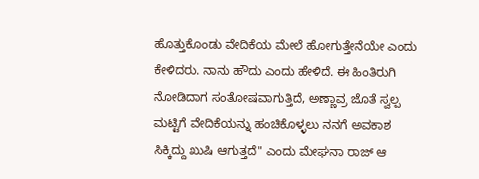ಹೊತ್ತುಕೊಂಡು ವೇದಿಕೆಯ ಮೇಲೆ ಹೋಗುತ್ತೇನೆಯೇ ಎಂದು ಕೇಳಿದರು. ನಾನು ಹೌದು ಎಂದು ಹೇಳಿದೆ. ಈ ಹಿಂತಿರುಗಿ ನೋಡಿದಾಗ ಸಂತೋಷವಾಗುತ್ತಿದೆ, ಅಣ್ಣಾವ್ರ ಜೊತೆ ಸ್ವಲ್ಪ ಮಟ್ಟಿಗೆ ವೇದಿಕೆಯನ್ನು ಹಂಚಿಕೊಳ್ಳಲು ನನಗೆ ಅವಕಾಶ ಸಿಕ್ಕಿದ್ದು ಖುಷಿ ಆಗುತ್ತದೆ" ಎಂದು ಮೇಘನಾ ರಾಜ್ ಆ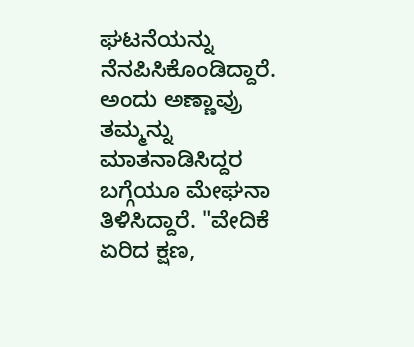ಘಟನೆಯನ್ನು ನೆನಪಿಸಿಕೊಂಡಿದ್ದಾರೆ.
ಅಂದು ಅಣ್ಣಾವ್ರು ತಮ್ಮನ್ನು ಮಾತನಾಡಿಸಿದ್ದರ ಬಗ್ಗೆಯೂ ಮೇಘನಾ ತಿಳಿಸಿದ್ದಾರೆ. "ವೇದಿಕೆ ಏರಿದ ಕ್ಷಣ,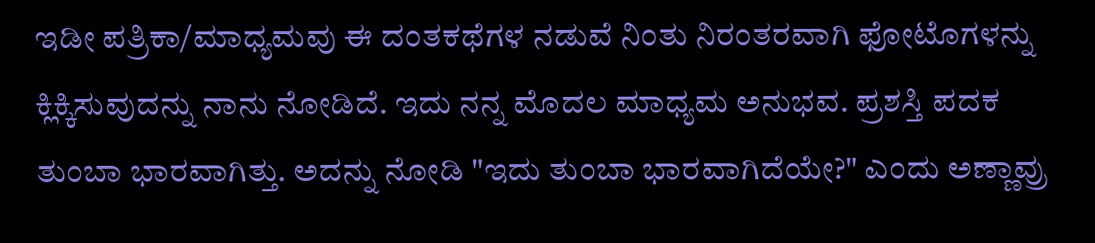ಇಡೀ ಪತ್ರಿಕಾ/ಮಾಧ್ಯಮವು ಈ ದಂತಕಥೆಗಳ ನಡುವೆ ನಿಂತು ನಿರಂತರವಾಗಿ ಫೋಟೊಗಳನ್ನು ಕ್ಲಿಕ್ಕಿಸುವುದನ್ನು ನಾನು ನೋಡಿದೆ. ಇದು ನನ್ನ ಮೊದಲ ಮಾಧ್ಯಮ ಅನುಭವ. ಪ್ರಶಸ್ತಿ ಪದಕ ತುಂಬಾ ಭಾರವಾಗಿತ್ತು. ಅದನ್ನು ನೋಡಿ "ಇದು ತುಂಬಾ ಭಾರವಾಗಿದೆಯೇ?" ಎಂದು ಅಣ್ಣಾವ್ರು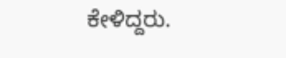ಕೇಳಿದ್ದರು.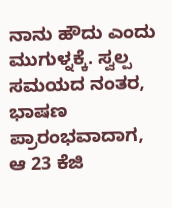ನಾನು ಹೌದು ಎಂದು ಮುಗುಳ್ನಕ್ಕೆ. ಸ್ವಲ್ಪ ಸಮಯದ ನಂತರ, ಭಾಷಣ ಪ್ರಾರಂಭವಾದಾಗ, ಆ 23 ಕೆಜಿ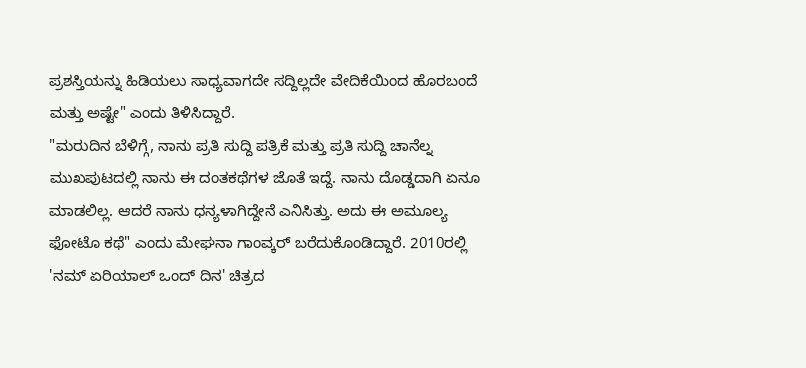ಪ್ರಶಸ್ತಿಯನ್ನು ಹಿಡಿಯಲು ಸಾಧ್ಯವಾಗದೇ ಸದ್ದಿಲ್ಲದೇ ವೇದಿಕೆಯಿಂದ ಹೊರಬಂದೆ ಮತ್ತು ಅಷ್ಟೇ" ಎಂದು ತಿಳಿಸಿದ್ದಾರೆ.
"ಮರುದಿನ ಬೆಳಿಗ್ಗೆ, ನಾನು ಪ್ರತಿ ಸುದ್ದಿ ಪತ್ರಿಕೆ ಮತ್ತು ಪ್ರತಿ ಸುದ್ದಿ ಚಾನೆಲ್ನ ಮುಖಪುಟದಲ್ಲಿ ನಾನು ಈ ದಂತಕಥೆಗಳ ಜೊತೆ ಇದ್ದೆ. ನಾನು ದೊಡ್ಡದಾಗಿ ಏನೂ ಮಾಡಲಿಲ್ಲ. ಆದರೆ ನಾನು ಧನ್ಯಳಾಗಿದ್ದೇನೆ ಎನಿಸಿತ್ತು. ಅದು ಈ ಅಮೂಲ್ಯ ಫೋಟೊ ಕಥೆ" ಎಂದು ಮೇಘನಾ ಗಾಂವ್ಕರ್ ಬರೆದುಕೊಂಡಿದ್ದಾರೆ. 2010ರಲ್ಲಿ 'ನಮ್ ಏರಿಯಾಲ್ ಒಂದ್ ದಿನ' ಚಿತ್ರದ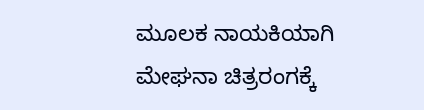ಮೂಲಕ ನಾಯಕಿಯಾಗಿ ಮೇಘನಾ ಚಿತ್ರರಂಗಕ್ಕೆ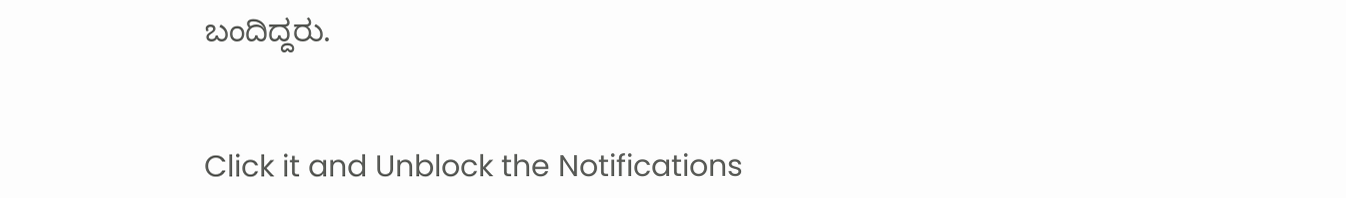ಬಂದಿದ್ದರು.


Click it and Unblock the Notifications